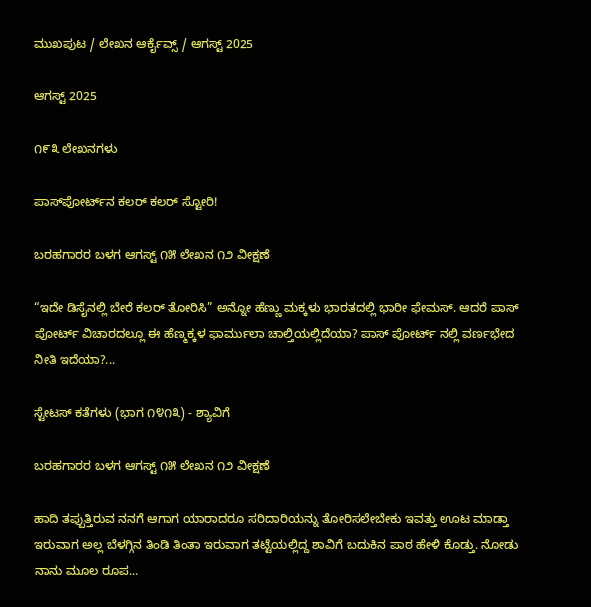ಮುಖಪುಟ / ಲೇಖನ ಆರ್ಕೈವ್ಸ್ / ಆಗಸ್ಟ್ 2025

ಆಗಸ್ಟ್ 2025

೧೯೩ ಲೇಖನಗಳು

ಪಾಸ್‌ಪೋರ್ಟ್‌ನ ಕಲರ್ ಕಲ‌ರ್ ಸ್ಟೋರಿ!

ಬರಹಗಾರರ ಬಳಗ ಆಗಸ್ಟ್ ೧೫ ಲೇಖನ ೧೨ ವೀಕ್ಷಣೆ

“ಇದೇ ಡಿಸೈನಲ್ಲಿ ಬೇರೆ ಕಲ‌ರ್ ತೋರಿಸಿ” ಅನ್ನೋ ಹೆಣ್ಣು ಮಕ್ಕಳು ಭಾರತದಲ್ಲಿ ಭಾರೀ ಫೇಮಸ್. ಆದರೆ ಪಾಸ್ ಪೋರ್ಟ್ ವಿಚಾರದಲ್ಲೂ ಈ ಹೆಣ್ಮಕ್ಕಳ ಫಾರ್ಮುಲಾ ಚಾಲ್ತಿಯಲ್ಲಿದೆಯಾ? ಪಾಸ್‌ ಪೋರ್ಟ್ ನಲ್ಲಿ ವರ್ಣಭೇದ ನೀತಿ ಇದೆಯಾ?...

ಸ್ಟೇಟಸ್ ಕತೆಗಳು (ಭಾಗ ೧೪೧೩) - ಶ್ಯಾವಿಗೆ

ಬರಹಗಾರರ ಬಳಗ ಆಗಸ್ಟ್ ೧೫ ಲೇಖನ ೧೨ ವೀಕ್ಷಣೆ

ಹಾದಿ ತಪ್ಪುತ್ತಿರುವ ನನಗೆ ಆಗಾಗ ಯಾರಾದರೂ ಸರಿದಾರಿಯನ್ನು ತೋರಿಸಲೇಬೇಕು ಇವತ್ತು ಊಟ ಮಾಡ್ತಾ ಇರುವಾಗ ಅಲ್ಲ ಬೆಳಗ್ಗಿನ ತಿಂಡಿ ತಿಂತಾ ಇರುವಾಗ ತಟ್ಟೆಯಲ್ಲಿದ್ದ ಶಾವಿಗೆ ಬದುಕಿನ ಪಾಠ ಹೇಳಿ ಕೊಡ್ತು. ನೋಡು ನಾನು ಮೂಲ ರೂಪ...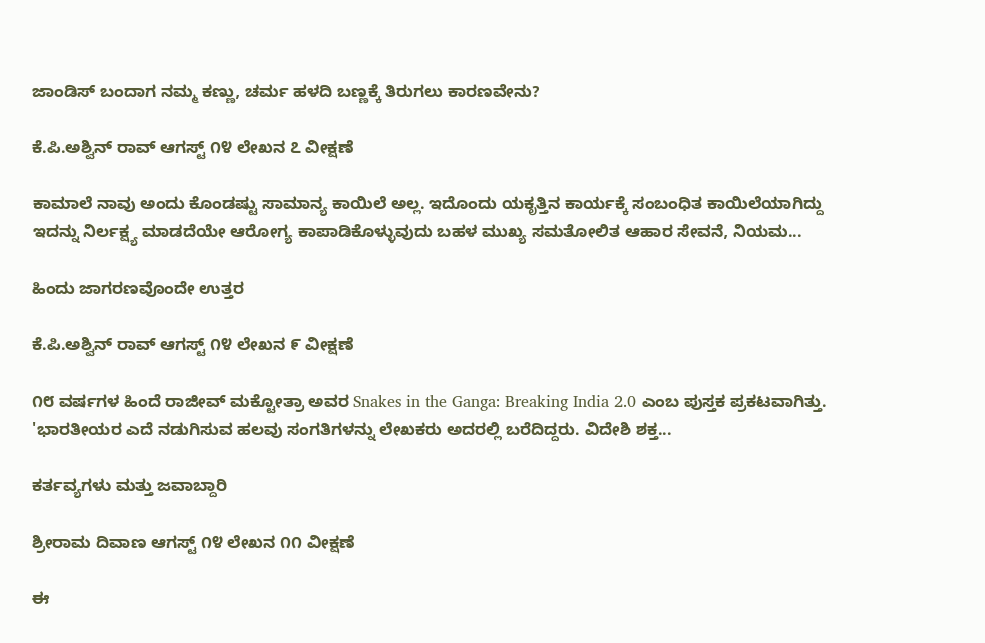ಜಾಂಡಿಸ್ ಬಂದಾಗ ನಮ್ಮ ಕಣ್ಣು, ಚರ್ಮ ಹಳದಿ ಬಣ್ಣಕ್ಕೆ ತಿರುಗಲು ಕಾರಣವೇನು?

ಕೆ.ಪಿ.ಅಶ್ವಿನ್ ರಾವ್ ಆಗಸ್ಟ್ ೧೪ ಲೇಖನ ೭ ವೀಕ್ಷಣೆ

ಕಾಮಾಲೆ ನಾವು ಅಂದು ಕೊಂಡಷ್ಟು ಸಾಮಾನ್ಯ ಕಾಯಿಲೆ ಅಲ್ಲ. ಇದೊಂದು ಯಕೃತ್ತಿನ ಕಾರ್ಯಕ್ಕೆ ಸಂಬಂಧಿತ ಕಾಯಿಲೆಯಾಗಿದ್ದು ಇದನ್ನು ನಿರ್ಲಕ್ಷ್ಯ ಮಾಡದೆಯೇ ಆರೋಗ್ಯ ಕಾಪಾಡಿಕೊಳ್ಳುವುದು ಬಹಳ ಮುಖ್ಯ ಸಮತೋಲಿತ ಆಹಾರ ಸೇವನೆ, ನಿಯಮ...

ಹಿಂದು ಜಾಗರಣವೊಂದೇ ಉತ್ತರ

ಕೆ.ಪಿ.ಅಶ್ವಿನ್ ರಾವ್ ಆಗಸ್ಟ್ ೧೪ ಲೇಖನ ೯ ವೀಕ್ಷಣೆ

೧೮ ವರ್ಷಗಳ ಹಿಂದೆ ರಾಜೀವ್ ಮಕ್ಟೋತ್ರಾ ಅವರ Snakes in the Ganga: Breaking India 2.0 ಎಂಬ ಪುಸ್ತಕ ಪ್ರಕಟವಾಗಿತ್ತು. 'ಭಾರತೀಯರ ಎದೆ ನಡುಗಿಸುವ ಹಲವು ಸಂಗತಿಗಳನ್ನು ಲೇಖಕರು ಅದರಲ್ಲಿ ಬರೆದಿದ್ದರು. ವಿದೇಶಿ ಶಕ್ತ...

ಕರ್ತವ್ಯಗಳು ಮತ್ತು ಜವಾಬ್ದಾರಿ

ಶ್ರೀರಾಮ ದಿವಾಣ ಆಗಸ್ಟ್ ೧೪ ಲೇಖನ ೧೧ ವೀಕ್ಷಣೆ

ಈ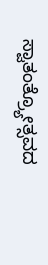ಸ್ವಾತಂತ್ರ್ಯೋತ್ಸವದ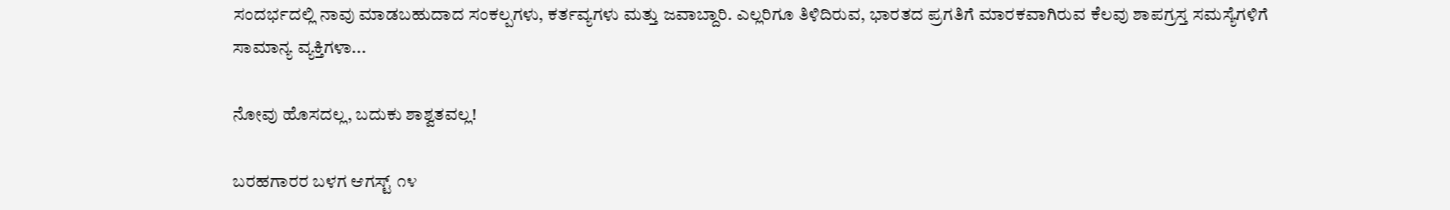ಸಂದರ್ಭದಲ್ಲಿ ನಾವು ಮಾಡಬಹುದಾದ ಸಂಕಲ್ಪಗಳು, ಕರ್ತವ್ಯಗಳು ಮತ್ತು ಜವಾಬ್ದಾರಿ. ಎಲ್ಲರಿಗೂ ತಿಳಿದಿರುವ, ಭಾರತದ ಪ್ರಗತಿಗೆ ಮಾರಕವಾಗಿರುವ ಕೆಲವು ಶಾಪಗ್ರಸ್ತ ಸಮಸ್ಯೆಗಳಿಗೆ  ಸಾಮಾನ್ಯ ವ್ಯಕ್ತಿಗಳಾ...

ನೋವು ಹೊಸದಲ್ಲ, ಬದುಕು ಶಾಶ್ವತವಲ್ಲ!

ಬರಹಗಾರರ ಬಳಗ ಆಗಸ್ಟ್ ೧೪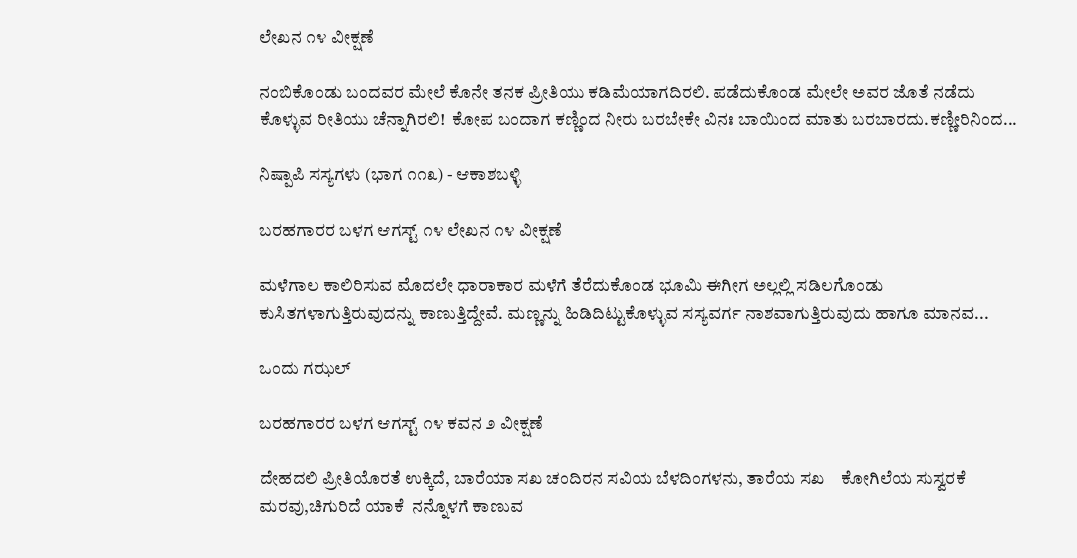ಲೇಖನ ೧೪ ವೀಕ್ಷಣೆ

ನಂಬಿಕೊಂಡು ಬಂದವರ ಮೇಲೆ ಕೊನೇ ತನಕ ಪ್ರೀತಿಯು ಕಡಿಮೆಯಾಗದಿರಲಿ. ಪಡೆದುಕೊಂಡ ಮೇಲೇ ಅವರ ಜೊತೆ ನಡೆದು ಕೊಳ್ಳುವ ರೀತಿಯು ಚೆನ್ನಾಗಿರಲಿ!  ಕೋಪ ಬಂದಾಗ ಕಣ್ಣಿಂದ ನೀರು ಬರಬೇಕೇ ವಿನಃ ಬಾಯಿಂದ ಮಾತು ಬರಬಾರದು.ಕಣ್ಣೀರಿನಿಂದ...

ನಿಷ್ಪಾಪಿ ಸಸ್ಯಗಳು (ಭಾಗ ೧೧೩) - ಆಕಾಶಬಳ್ಳಿ

ಬರಹಗಾರರ ಬಳಗ ಆಗಸ್ಟ್ ೧೪ ಲೇಖನ ೧೪ ವೀಕ್ಷಣೆ

ಮಳೆಗಾಲ ಕಾಲಿರಿಸುವ ಮೊದಲೇ ಧಾರಾಕಾರ ಮಳೆಗೆ ತೆರೆದುಕೊಂಡ ಭೂಮಿ ಈಗೀಗ ಅಲ್ಲಲ್ಲಿ ಸಡಿಲಗೊಂಡು ಕುಸಿತಗಳಾಗುತ್ತಿರುವುದನ್ನು ಕಾಣುತ್ತಿದ್ದೇವೆ. ಮಣ್ಣನ್ನು ಹಿಡಿದಿಟ್ಟುಕೊಳ್ಳುವ ಸಸ್ಯವರ್ಗ ನಾಶವಾಗುತ್ತಿರುವುದು ಹಾಗೂ ಮಾನವ...

ಒಂದು ಗಝಲ್

ಬರಹಗಾರರ ಬಳಗ ಆಗಸ್ಟ್ ೧೪ ಕವನ ೨ ವೀಕ್ಷಣೆ

ದೇಹದಲಿ ಪ್ರೀತಿಯೊರತೆ ಉಕ್ಕಿದೆ, ಬಾರೆಯಾ ಸಖ ಚಂದಿರನ ಸವಿಯ ಬೆಳದಿಂಗಳನು, ತಾರೆಯ ಸಖ    ಕೋಗಿಲೆಯ ಸುಸ್ವರಕೆ ಮರವು,ಚಿಗುರಿದೆ ಯಾಕೆ  ನನ್ನೊಳಗೆ ಕಾಣುವ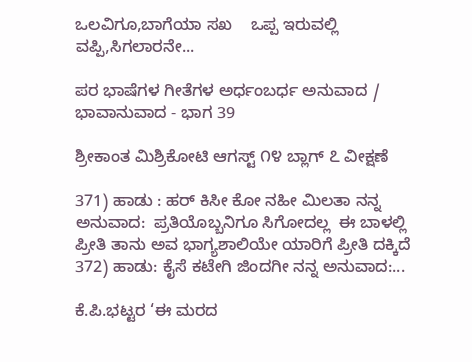ಒಲವಿಗೂ,ಬಾಗೆಯಾ ಸಖ    ಒಪ್ಪ ಇರುವಲ್ಲಿ ವಪ್ಪಿ,ಸಿಗಲಾರನೇ...

ಪರ ಭಾಷೆಗಳ ಗೀತೆಗಳ ಅರ್ಧಂಬರ್ಧ ಅನುವಾದ / ಭಾವಾನುವಾದ - ಭಾಗ 39

ಶ್ರೀಕಾಂತ ಮಿಶ್ರಿಕೋಟಿ ಆಗಸ್ಟ್ ೧೪ ಬ್ಲಾಗ್ ೭ ವೀಕ್ಷಣೆ

371) ಹಾಡು : ಹರ್ ಕಿಸೀ ಕೋ ನಹೀ ಮಿಲತಾ ನನ್ನ ಅನುವಾದ:  ಪ್ರತಿಯೊಬ್ಬನಿಗೂ ಸಿಗೋದಲ್ಲ  ಈ ಬಾಳಲ್ಲಿ ಪ್ರೀತಿ ತಾನು ಅವ ಭಾಗ್ಯಶಾಲಿಯೇ ಯಾರಿಗೆ ಪ್ರೀತಿ ದಕ್ಕಿದೆ 372) ಹಾಡು: ಕೈಸೆ ಕಟೇಗಿ ಜಿಂದಗೀ ನನ್ನ ಅನುವಾದ:...

ಕೆ.ಪಿ.ಭಟ್ಟರ ‘ಈ ಮರದ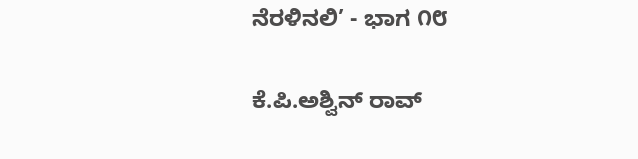ನೆರಳಿನಲಿ’ - ಭಾಗ ೧೮

ಕೆ.ಪಿ.ಅಶ್ವಿನ್ ರಾವ್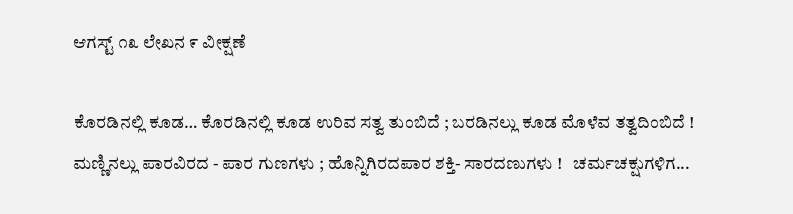ಆಗಸ್ಟ್ ೧೩ ಲೇಖನ ೯ ವೀಕ್ಷಣೆ

ಕೊರಡಿನಲ್ಲಿ ಕೂಡ… ಕೊರಡಿನಲ್ಲಿ ಕೂಡ ಉರಿವ ಸತ್ವ ತುಂಬಿದೆ ; ಬರಡಿನಲ್ಲು ಕೂಡ ಮೊಳೆವ ತತ್ವದಿಂಬಿದೆ !   ಮಣ್ಣಿನಲ್ಲು ಪಾರವಿರದ - ಪಾರ ಗುಣಗಳು ; ಹೊನ್ನಿಗಿರದಪಾರ ಶಕ್ತಿ- ಸಾರದಣುಗಳು !   ಚರ್ಮಚಕ್ಷುಗಳಿಗ...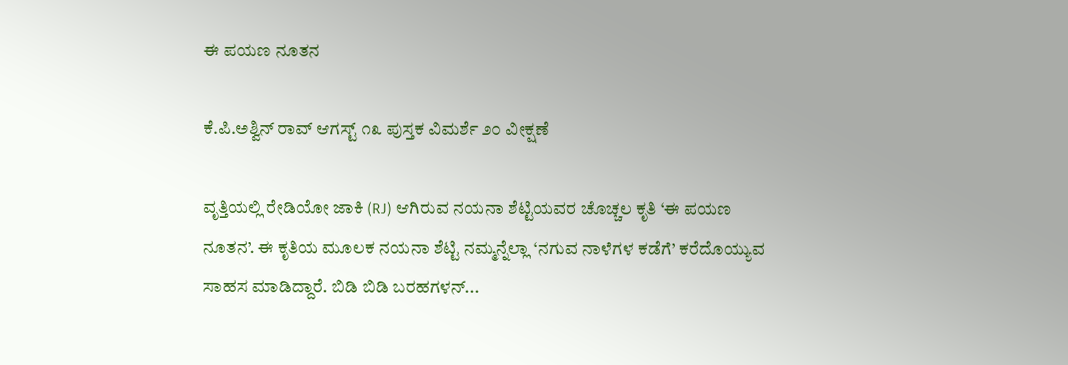ಈ ಪಯಣ ನೂತನ

ಕೆ.ಪಿ.ಅಶ್ವಿನ್ ರಾವ್ ಆಗಸ್ಟ್ ೧೩ ಪುಸ್ತಕ ವಿಮರ್ಶೆ ೨೦ ವೀಕ್ಷಣೆ

ವೃತ್ತಿಯಲ್ಲಿ ರೇಡಿಯೋ ಜಾಕಿ (RJ) ಆಗಿರುವ ನಯನಾ ಶೆಟ್ಟಿಯವರ ಚೊಚ್ಚಲ ಕೃತಿ ‘ಈ ಪಯಣ ನೂತನ’. ಈ ಕೃತಿಯ ಮೂಲಕ ನಯನಾ ಶೆಟ್ಟಿ ನಮ್ಮನ್ನೆಲ್ಲಾ ‘ನಗುವ ನಾಳೆಗಳ ಕಡೆಗೆ’ ಕರೆದೊಯ್ಯುವ ಸಾಹಸ ಮಾಡಿದ್ದಾರೆ. ಬಿಡಿ ಬಿಡಿ ಬರಹಗಳನ್...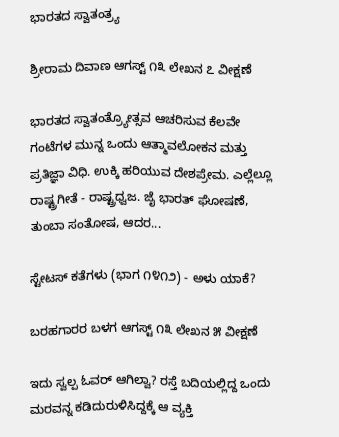ಭಾರತದ ಸ್ವಾತಂತ್ರ್ಯ

ಶ್ರೀರಾಮ ದಿವಾಣ ಆಗಸ್ಟ್ ೧೩ ಲೇಖನ ೭ ವೀಕ್ಷಣೆ

ಭಾರತದ ಸ್ವಾತಂತ್ರ್ಯೋತ್ಸವ ಆಚರಿಸುವ ಕೆಲವೇ ಗಂಟೆಗಳ ಮುನ್ನ ಒಂದು ಆತ್ಮಾವಲೋಕನ ಮತ್ತು ಪ್ರತಿಜ್ಞಾ ವಿಧಿ. ಉಕ್ಕಿ ಹರಿಯುವ ದೇಶಪ್ರೇಮ. ಎಲ್ಲೆಲ್ಲೂ ರಾಷ್ಟ್ರಗೀತೆ - ರಾಷ್ಟ್ರಧ್ವಜ. ಜೈ ಭಾರತ್ ಘೋಷಣೆ, ತುಂಬಾ ಸಂತೋಷ, ಆದರ...

ಸ್ಟೇಟಸ್ ಕತೆಗಳು (ಭಾಗ ೧೪೧೨) - ಅಳು ಯಾಕೆ?

ಬರಹಗಾರರ ಬಳಗ ಆಗಸ್ಟ್ ೧೩ ಲೇಖನ ೫ ವೀಕ್ಷಣೆ

ಇದು ಸ್ವಲ್ಪ ಓವರ್ ಆಗಿಲ್ವಾ? ರಸ್ತೆ ಬದಿಯಲ್ಲಿದ್ದ ಒಂದು ಮರವನ್ನ ಕಡಿದುರುಳಿಸಿದ್ದಕ್ಕೆ ಆ ವ್ಯಕ್ತಿ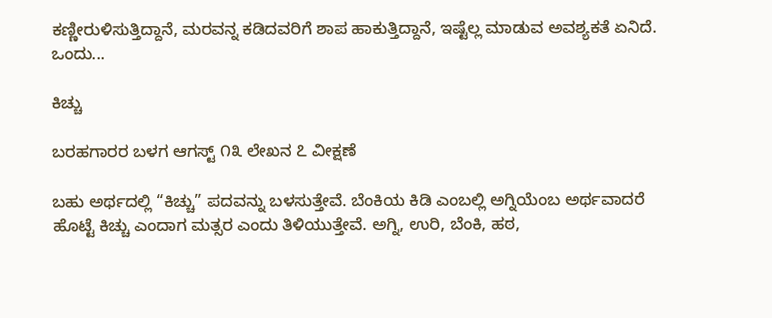ಕಣ್ಣೀರುಳಿಸುತ್ತಿದ್ದಾನೆ, ಮರವನ್ನ ಕಡಿದವರಿಗೆ ಶಾಪ ಹಾಕುತ್ತಿದ್ದಾನೆ, ಇಷ್ಟೆಲ್ಲ ಮಾಡುವ ಅವಶ್ಯಕತೆ ಏನಿದೆ. ಒಂದು...

ಕಿಚ್ಚು

ಬರಹಗಾರರ ಬಳಗ ಆಗಸ್ಟ್ ೧೩ ಲೇಖನ ೭ ವೀಕ್ಷಣೆ

ಬಹು ಅರ್ಥದಲ್ಲಿ “ಕಿಚ್ಚು” ಪದವನ್ನು ಬಳಸುತ್ತೇವೆ. ಬೆಂಕಿಯ ಕಿಡಿ ಎಂಬಲ್ಲಿ ಅಗ್ನಿಯೆಂಬ ಅರ್ಥವಾದರೆ ಹೊಟ್ಟೆ ಕಿಚ್ಚು ಎಂದಾಗ ಮತ್ಸರ ಎಂದು ತಿಳಿಯುತ್ತೇವೆ. ಅಗ್ನಿ, ಉರಿ, ಬೆಂಕಿ, ಹಠ,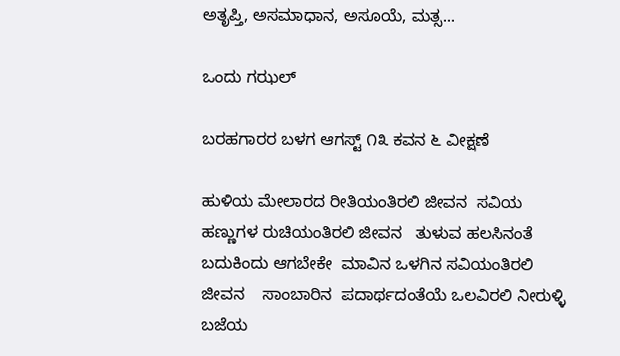ಅತೃಪ್ತಿ, ಅಸಮಾಧಾನ, ಅಸೂಯೆ, ಮತ್ಸ...

ಒಂದು ಗಝಲ್

ಬರಹಗಾರರ ಬಳಗ ಆಗಸ್ಟ್ ೧೩ ಕವನ ೬ ವೀಕ್ಷಣೆ

ಹುಳಿಯ ಮೇಲಾರದ ರೀತಿಯಂತಿರಲಿ ಜೀವನ  ಸವಿಯ ಹಣ್ಣುಗಳ ರುಚಿಯಂತಿರಲಿ ಜೀವನ   ತುಳುವ ಹಲಸಿನಂತೆ ಬದುಕಿಂದು ಆಗಬೇಕೇ  ಮಾವಿನ ಒಳಗಿನ ಸವಿಯಂತಿರಲಿ ಜೀವನ    ಸಾಂಬಾರಿನ  ಪದಾರ್ಥದಂತೆಯೆ ಒಲವಿರಲಿ ನೀರುಳ್ಳಿ ಬಜೆಯ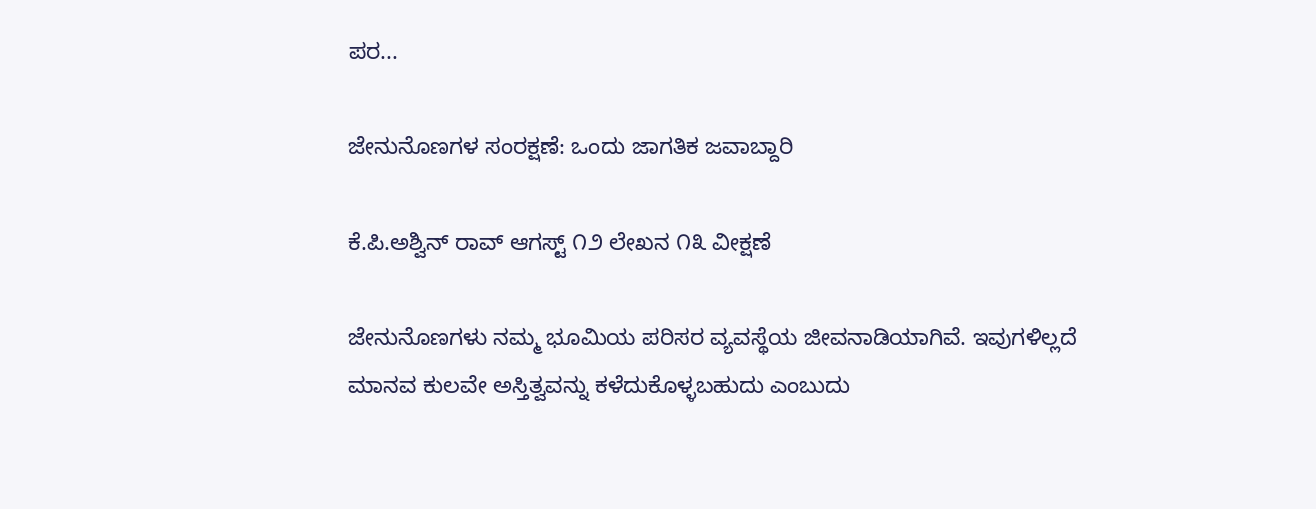ಪರ...

ಜೇನುನೊಣಗಳ ಸಂರಕ್ಷಣೆ: ಒಂದು ಜಾಗತಿಕ ಜವಾಬ್ದಾರಿ

ಕೆ.ಪಿ.ಅಶ್ವಿನ್ ರಾವ್ ಆಗಸ್ಟ್ ೧೨ ಲೇಖನ ೧೩ ವೀಕ್ಷಣೆ

ಜೇನುನೊಣಗಳು ನಮ್ಮ ಭೂಮಿಯ ಪರಿಸರ ವ್ಯವಸ್ಥೆಯ ಜೀವನಾಡಿಯಾಗಿವೆ. ಇವುಗಳಿಲ್ಲದೆ ಮಾನವ ಕುಲವೇ ಅಸ್ತಿತ್ವವನ್ನು ಕಳೆದುಕೊಳ್ಳಬಹುದು ಎಂಬುದು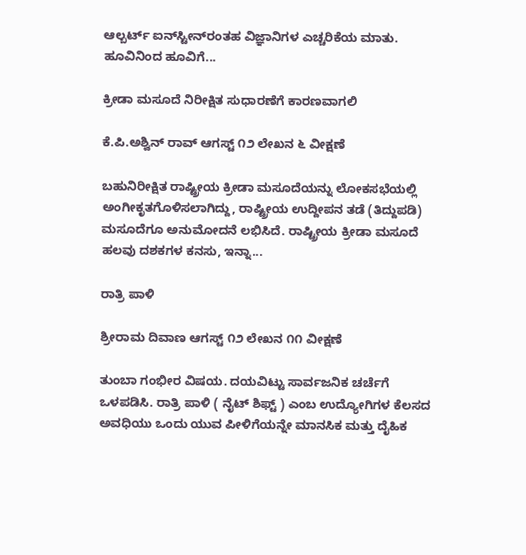ಆಲ್ಬರ್ಟ್ ಐನ್‌ಸ್ಟೀನ್‌ರಂತಹ ವಿಜ್ಞಾನಿಗಳ ಎಚ್ಚರಿಕೆಯ ಮಾತು. ಹೂವಿನಿಂದ ಹೂವಿಗೆ...

ಕ್ರೀಡಾ ಮಸೂದೆ ನಿರೀಕ್ಷಿತ ಸುಧಾರಣೆಗೆ ಕಾರಣವಾಗಲಿ

ಕೆ.ಪಿ.ಅಶ್ವಿನ್ ರಾವ್ ಆಗಸ್ಟ್ ೧೨ ಲೇಖನ ೬ ವೀಕ್ಷಣೆ

ಬಹುನಿರೀಕ್ಷಿತ ರಾಷ್ಟ್ರೀಯ ಕ್ರೀಡಾ ಮಸೂದೆಯನ್ನು ಲೋಕಸಭೆಯಲ್ಲಿ ಅಂಗೀಕೃತಗೊಳಿಸಲಾಗಿದ್ದು, ರಾಷ್ಟ್ರೀಯ ಉದ್ದೀಪನ ತಡೆ (ತಿದ್ದುಪಡಿ) ಮಸೂದೆಗೂ ಅನುಮೋದನೆ ಲಭಿಸಿದೆ. ರಾಷ್ಟ್ರೀಯ ಕ್ರೀಡಾ ಮಸೂದೆ ಹಲವು ದಶಕಗಳ ಕನಸು, ಇನ್ನಾ...

ರಾತ್ರಿ ಪಾಳಿ

ಶ್ರೀರಾಮ ದಿವಾಣ ಆಗಸ್ಟ್ ೧೨ ಲೇಖನ ೧೧ ವೀಕ್ಷಣೆ

ತುಂಬಾ ಗಂಭೀರ ವಿಷಯ. ದಯವಿಟ್ಟು ಸಾರ್ವಜನಿಕ ಚರ್ಚೆಗೆ ಒಳಪಡಿಸಿ. ರಾತ್ರಿ ಪಾಳಿ ( ನೈಟ್ ಶಿಫ್ಟ್ ) ಎಂಬ ಉದ್ಯೋಗಿಗಳ ಕೆಲಸದ ಅವಧಿಯು ಒಂದು ಯುವ ಪೀಳಿಗೆಯನ್ನೇ ಮಾನಸಿಕ ಮತ್ತು ದೈಹಿಕ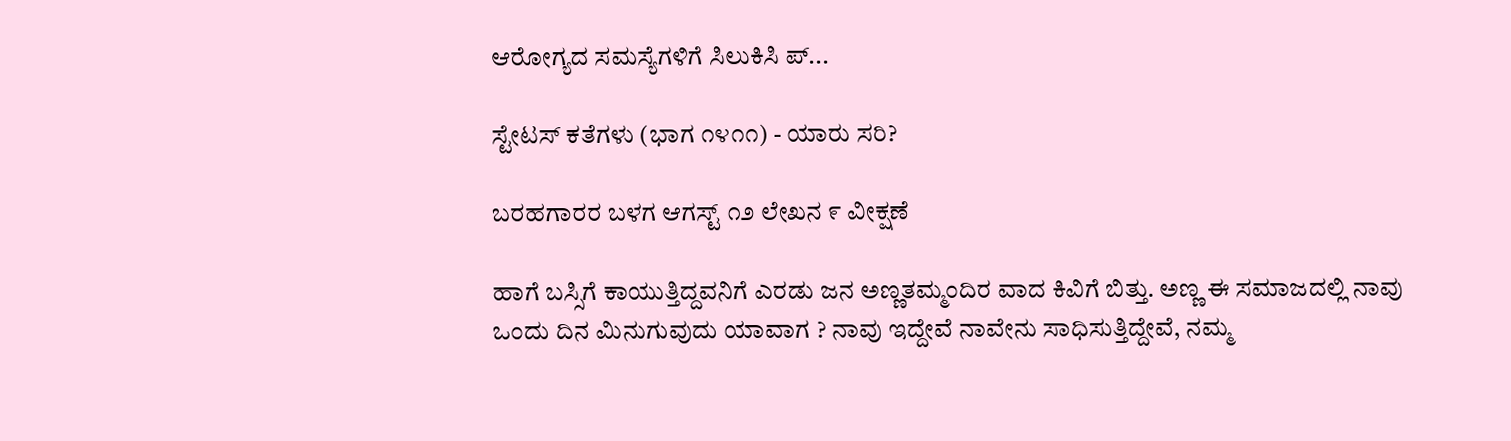ಆರೋಗ್ಯದ ಸಮಸ್ಯೆಗಳಿಗೆ ಸಿಲುಕಿಸಿ ಪ್...

ಸ್ಟೇಟಸ್ ಕತೆಗಳು (ಭಾಗ ೧೪೧೧) - ಯಾರು ಸರಿ?

ಬರಹಗಾರರ ಬಳಗ ಆಗಸ್ಟ್ ೧೨ ಲೇಖನ ೯ ವೀಕ್ಷಣೆ

ಹಾಗೆ ಬಸ್ಸಿಗೆ ಕಾಯುತ್ತಿದ್ದವನಿಗೆ ಎರಡು ಜನ ಅಣ್ಣತಮ್ಮಂದಿರ ವಾದ ಕಿವಿಗೆ ಬಿತ್ತು. ಅಣ್ಣ ಈ ಸಮಾಜದಲ್ಲಿ ನಾವು ಒಂದು ದಿನ ಮಿನುಗುವುದು ಯಾವಾಗ ? ನಾವು ಇದ್ದೇವೆ ನಾವೇನು ಸಾಧಿಸುತ್ತಿದ್ದೇವೆ, ನಮ್ಮ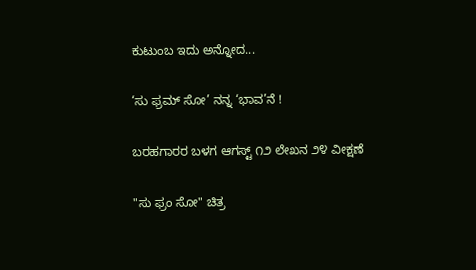ಕುಟುಂಬ ಇದು ಅನ್ನೋದ...

‘ಸು ಫ್ರಮ್ ಸೋ’ ನನ್ನ ‘ಭಾವ’ನೆ !

ಬರಹಗಾರರ ಬಳಗ ಆಗಸ್ಟ್ ೧೨ ಲೇಖನ ೨೪ ವೀಕ್ಷಣೆ

"ಸು ಫ್ರಂ ಸೋ" ಚಿತ್ರ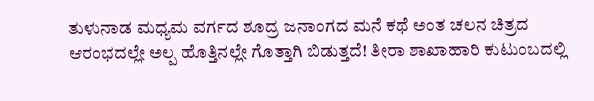ತುಳುನಾಡ ಮಧ್ಯಮ ವರ್ಗದ ಶೂದ್ರ ಜನಾಂಗದ ಮನೆ ಕಥೆ ಅಂತ ಚಲನ ಚಿತ್ರದ ಆರಂಭದಲ್ಲೇ ಅಲ್ಪ ಹೊತ್ತಿನಲ್ಲೇ ಗೊತ್ತಾಗಿ ಬಿಡುತ್ತದೆ! ತೀರಾ ಶಾಖಾಹಾರಿ ಕುಟುಂಬದಲ್ಲಿ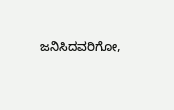ಜನಿಸಿದವರಿಗೋ,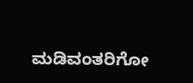ಮಡಿವಂತರಿಗೋ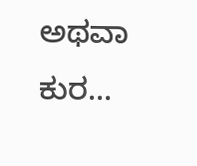ಅಥವಾ ಕುರ...